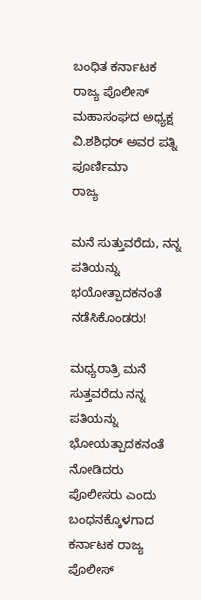ಬಂಧಿತ ಕರ್ನಾಟಕ ರಾಜ್ಯ ಪೊಲೀಸ್ ಮಹಾಸಂಘದ ಅಧ್ಯಕ್ಷ ವಿ.ಶಶಿಧರ್ ಅವರ ಪತ್ನಿ ಪೂರ್ಣಿಮಾ
ರಾಜ್ಯ

ಮನೆ ಸುತ್ತುವರೆದು, ನನ್ನ ಪತಿಯನ್ನು ಭಯೋತ್ಪಾದಕನಂತೆ ನಡೆಸಿಕೊಂಡರು!

ಮಧ್ಯರಾತ್ರಿ ಮನೆ ಸುತ್ತವರೆದು ನನ್ನ ಪತಿಯನ್ನು ಭೋಯತ್ಪಾದಕನಂತೆ ನೋಡಿದರು ಪೊಲೀಸರು ಎಂದು ಬಂಧನಕ್ಕೊಳಗಾದ ಕರ್ನಾಟಕ ರಾಜ್ಯ ಪೊಲೀಸ್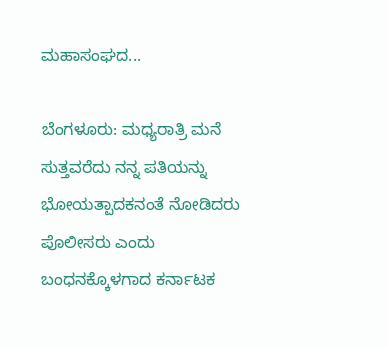ಮಹಾಸಂಘದ...

ಬೆಂಗಳೂರು: ಮಧ್ಯರಾತ್ರಿ ಮನೆ ಸುತ್ತವರೆದು ನನ್ನ ಪತಿಯನ್ನು ಭೋಯತ್ಪಾದಕನಂತೆ ನೋಡಿದರು ಪೊಲೀಸರು ಎಂದು ಬಂಧನಕ್ಕೊಳಗಾದ ಕರ್ನಾಟಕ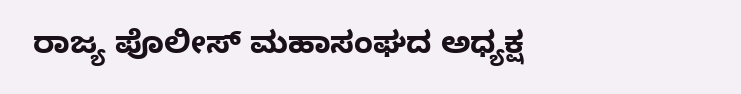ರಾಜ್ಯ ಪೊಲೀಸ್ ಮಹಾಸಂಘದ ಅಧ್ಯಕ್ಷ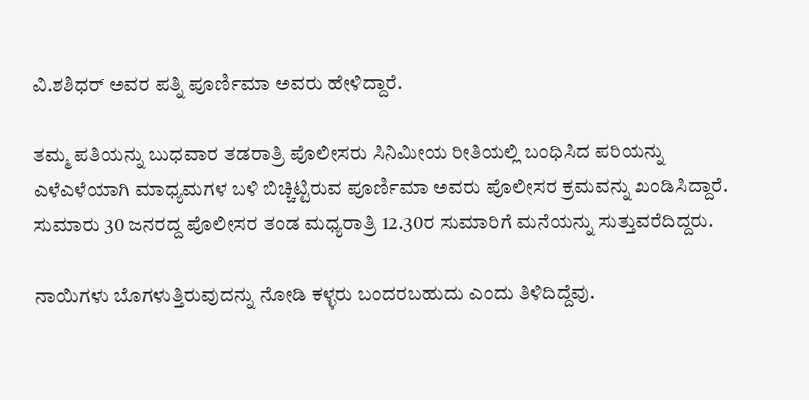ವಿ.ಶಶಿಧರ್ ಅವರ ಪತ್ನಿ ಪೂರ್ಣಿಮಾ ಅವರು ಹೇಳಿದ್ದಾರೆ.

ತಮ್ಮ ಪತಿಯನ್ನು ಬುಧವಾರ ತಡರಾತ್ರಿ ಪೊಲೀಸರು ಸಿನಿಮೀಯ ರೀತಿಯಲ್ಲಿ ಬಂಧಿಸಿದ ಪರಿಯನ್ನು ಎಳೆಎಳೆಯಾಗಿ ಮಾಧ್ಯಮಗಳ ಬಳಿ ಬಿಚ್ಚಿಟ್ಟಿರುವ ಪೂರ್ಣಿಮಾ ಅವರು ಪೊಲೀಸರ ಕ್ರಮವನ್ನು ಖಂಡಿಸಿದ್ದಾರೆ. ಸುಮಾರು 30 ಜನರದ್ದ ಪೊಲೀಸರ ತಂಡ ಮಧ್ಯರಾತ್ರಿ 12.30ರ ಸುಮಾರಿಗೆ ಮನೆಯನ್ನು ಸುತ್ತುವರೆದಿದ್ದರು.

ನಾಯಿಗಳು ಬೊಗಳುತ್ತಿರುವುದನ್ನು ನೋಡಿ ಕಳ್ಳರು ಬಂದರಬಹುದು ಎಂದು ತಿಳಿದಿದ್ದೆವು.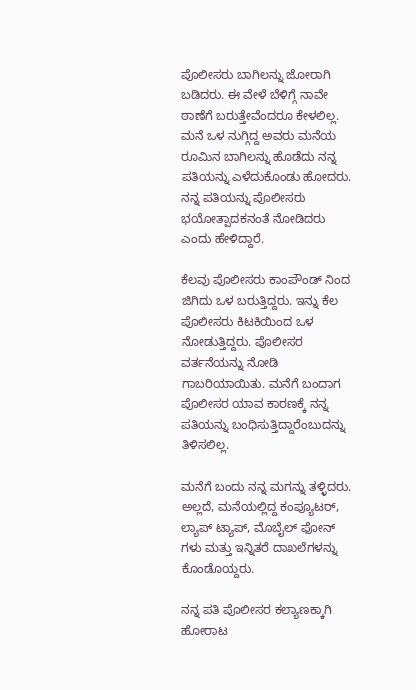ಪೊಲೀಸರು ಬಾಗಿಲನ್ನು ಜೋರಾಗಿ ಬಡಿದರು. ಈ ವೇಳೆ ಬೆಳಿಗ್ಗೆ ನಾವೇ ಠಾಣೆಗೆ ಬರುತ್ತೇವೆಂದರೂ ಕೇಳಲಿಲ್ಲ. ಮನೆ ಒಳ ನುಗ್ಗಿದ್ದ ಅವರು ಮನೆಯ ರೂಮಿನ ಬಾಗಿಲನ್ನು ಹೊಡೆದು ನನ್ನ ಪತಿಯನ್ನು ಎಳೆದುಕೊಂಡು ಹೋದರು. ನನ್ನ ಪತಿಯನ್ನು ಪೊಲೀಸರು ಭಯೋತ್ಪಾದಕನಂತೆ ನೋಡಿದರು ಎಂದು ಹೇಳಿದ್ದಾರೆ.

ಕೆಲವು ಪೊಲೀಸರು ಕಾಂಪೌಂಡ್ ನಿಂದ ಜಿಗಿದು ಒಳ ಬರುತ್ತಿದ್ದರು. ಇನ್ನು ಕೆಲ ಪೊಲೀಸರು ಕಿಟಕಿಯಿಂದ ಒಳ ನೋಡುತ್ತಿದ್ದರು. ಪೊಲೀಸರ ವರ್ತನೆಯನ್ನು ನೋಡಿ ಗಾಬರಿಯಾಯಿತು. ಮನೆಗೆ ಬಂದಾಗ ಪೊಲೀಸರ ಯಾವ ಕಾರಣಕ್ಕೆ ನನ್ನ ಪತಿಯನ್ನು ಬಂಧಿಸುತ್ತಿದ್ದಾರೆಂಬುದನ್ನು ತಿಳಿಸಲಿಲ್ಲ.

ಮನೆಗೆ ಬಂದು ನನ್ನ ಮಗನ್ನು ತಳ್ಳಿದರು. ಅಲ್ಲದೆ, ಮನೆಯಲ್ಲಿದ್ದ ಕಂಪ್ಯೂಟರ್, ಲ್ಯಾಪ್ ಟ್ಯಾಪ್, ಮೊಬೈಲ್ ಫೋನ್ ಗಳು ಮತ್ತು ಇನ್ನಿತರೆ ದಾಖಲೆಗಳನ್ನು ಕೊಂಡೊಯ್ದರು.

ನನ್ನ ಪತಿ ಪೊಲೀಸರ ಕಲ್ಯಾಣಕ್ಕಾಗಿ ಹೋರಾಟ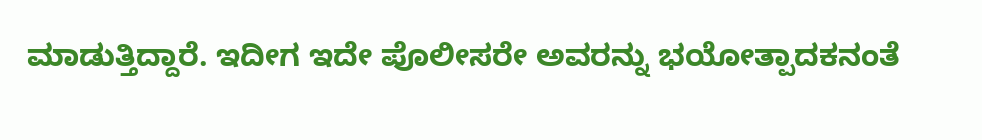ಮಾಡುತ್ತಿದ್ದಾರೆ. ಇದೀಗ ಇದೇ ಪೊಲೀಸರೇ ಅವರನ್ನು ಭಯೋತ್ಪಾದಕನಂತೆ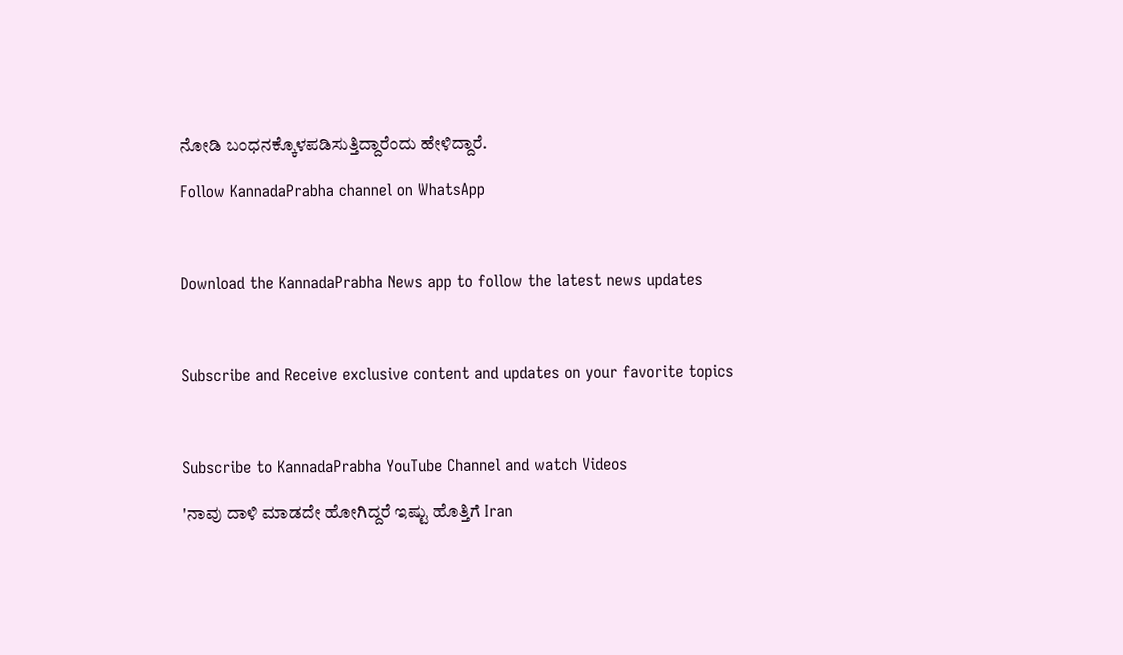ನೋಡಿ ಬಂಧನಕ್ಕೊಳಪಡಿಸುತ್ತಿದ್ದಾರೆಂದು ಹೇಳಿದ್ದಾರೆ.

Follow KannadaPrabha channel on WhatsApp



Download the KannadaPrabha News app to follow the latest news updates



Subscribe and Receive exclusive content and updates on your favorite topics



Subscribe to KannadaPrabha YouTube Channel and watch Videos

'ನಾವು ದಾಳಿ ಮಾಡದೇ ಹೋಗಿದ್ದರೆ ಇಷ್ಟು ಹೊತ್ತಿಗೆ Iran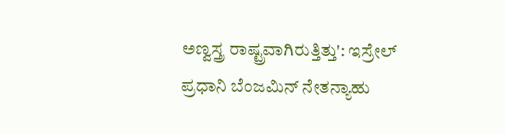ಅಣ್ವಸ್ತ್ರ ರಾಷ್ಟ್ರವಾಗಿರುತ್ತಿತ್ತು': ಇಸ್ರೇಲ್ ಪ್ರಧಾನಿ ಬೆಂಜಮಿನ್ ನೇತನ್ಯಾಹು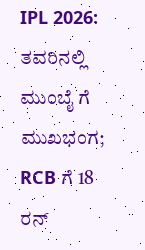IPL 2026: ತವರಿನಲ್ಲಿ ಮುಂಬೈ ಗೆ ಮುಖಭಂಗ; RCB ಗೆ 18 ರನ್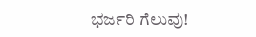ಭರ್ಜರಿ ಗೆಲುವು!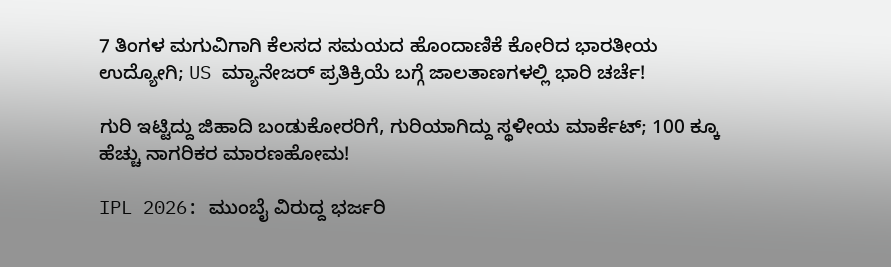7 ತಿಂಗಳ ಮಗುವಿಗಾಗಿ ಕೆಲಸದ ಸಮಯದ ಹೊಂದಾಣಿಕೆ ಕೋರಿದ ಭಾರತೀಯ ಉದ್ಯೋಗಿ; US ಮ್ಯಾನೇಜರ್ ಪ್ರತಿಕ್ರಿಯೆ ಬಗ್ಗೆ ಜಾಲತಾಣಗಳಲ್ಲಿ ಭಾರಿ ಚರ್ಚೆ!

ಗುರಿ ಇಟ್ಟಿದ್ದು ಜಿಹಾದಿ ಬಂಡುಕೋರರಿಗೆ, ಗುರಿಯಾಗಿದ್ದು ಸ್ಥಳೀಯ ಮಾರ್ಕೆಟ್; 100 ಕ್ಕೂ ಹೆಚ್ಚು ನಾಗರಿಕರ ಮಾರಣಹೋಮ!

IPL 2026: ಮುಂಬೈ ವಿರುದ್ದ ಭರ್ಜರಿ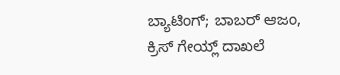ಬ್ಯಾಟಿಂಗ್; ಬಾಬರ್ ಆಜಂ, ಕ್ರಿಸ್ ಗೇಯ್ಲ್ ದಾಖಲೆ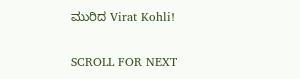ಮುರಿದ Virat Kohli!

SCROLL FOR NEXT